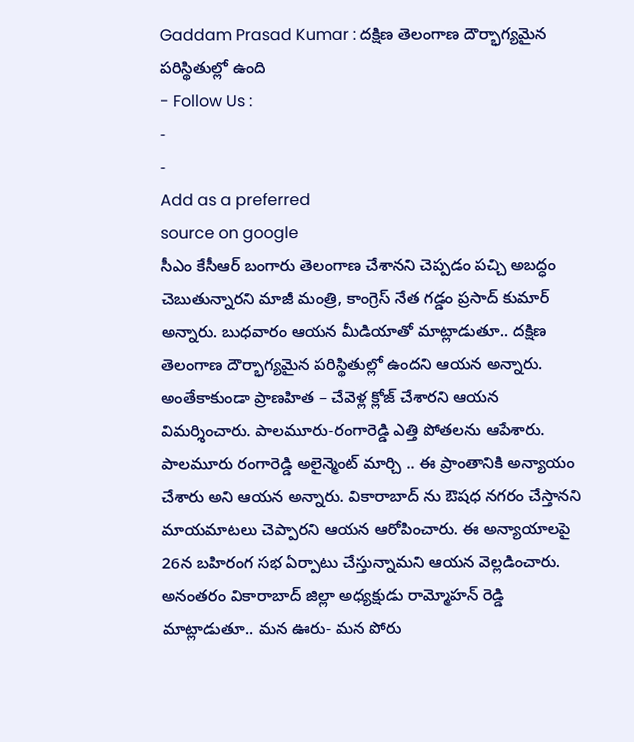Gaddam Prasad Kumar : దక్షిణ తెలంగాణ దౌర్భాగ్యమైన పరిస్థితుల్లో ఉంది
- Follow Us :
-
-
Add as a preferred
source on google
సీఎం కేసీఆర్ బంగారు తెలంగాణ చేశానని చెప్పడం పచ్చి అబద్ధం చెబుతున్నారని మాజీ మంత్రి, కాంగ్రెస్ నేత గడ్డం ప్రసాద్ కుమార్ అన్నారు. బుధవారం ఆయన మీడియాతో మాట్లాడుతూ.. దక్షిణ తెలంగాణ దౌర్భాగ్యమైన పరిస్థితుల్లో ఉందని ఆయన అన్నారు. అంతేకాకుండా ప్రాణహిత – చేవెళ్ల క్లోజ్ చేశారని ఆయన విమర్శించారు. పాలమూరు-రంగారెడ్డి ఎత్తి పోతలను ఆపేశారు. పాలమూరు రంగారెడ్డి అలైన్మెంట్ మార్చి .. ఈ ప్రాంతానికి అన్యాయం చేశారు అని ఆయన అన్నారు. వికారాబాద్ ను ఔషధ నగరం చేస్తానని మాయమాటలు చెప్పారని ఆయన ఆరోపించారు. ఈ అన్యాయాలపై 26న బహిరంగ సభ ఏర్పాటు చేస్తున్నామని ఆయన వెల్లడించారు.
అనంతరం వికారాబాద్ జిల్లా అధ్యక్షుడు రామ్మోహన్ రెడ్డి మాట్లాడుతూ.. మన ఊరు- మన పోరు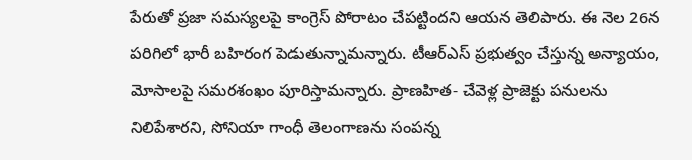పేరుతో ప్రజా సమస్యలపై కాంగ్రెస్ పోరాటం చేపట్టిందని ఆయన తెలిపారు. ఈ నెల 26న పరిగిలో భారీ బహిరంగ పెడుతున్నామన్నారు. టీఆర్ఎస్ ప్రభుత్వం చేస్తున్న అన్యాయం, మోసాలపై సమరశంఖం పూరిస్తామన్నారు. ప్రాణహిత- చేవెళ్ల ప్రాజెక్టు పనులను నిలిపేశారని, సోనియా గాంధీ తెలంగాణను సంపన్న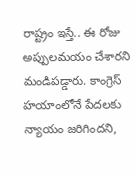రాష్ట్రం ఇస్తే.. ఈ రోజు అప్పులమయం చేశారని మండిపడ్డారు. కాంగ్రెస్ హయాంలోనే పేదలకు న్యాయం జరిగిందని,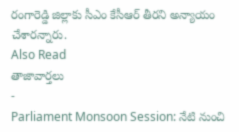రంగారెడ్డి జిల్లాకు సీఎం కేసీఆర్ తీరని అన్యాయం చేశారన్నారు.
Also Read
తాజావార్తలు
-
Parliament Monsoon Session: నేటి నుంచి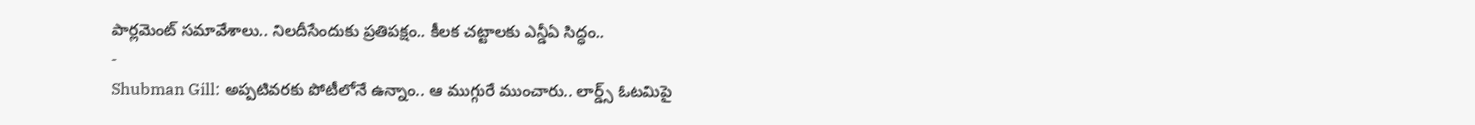పార్లమెంట్ సమావేశాలు.. నిలదీసేందుకు ప్రతిపక్షం.. కీలక చట్టాలకు ఎన్డీఏ సిద్ధం..
-
Shubman Gill: అప్పటివరకు పోటీలోనే ఉన్నాం.. ఆ ముగ్గురే ముంచారు.. లార్డ్స్ ఓటమిపై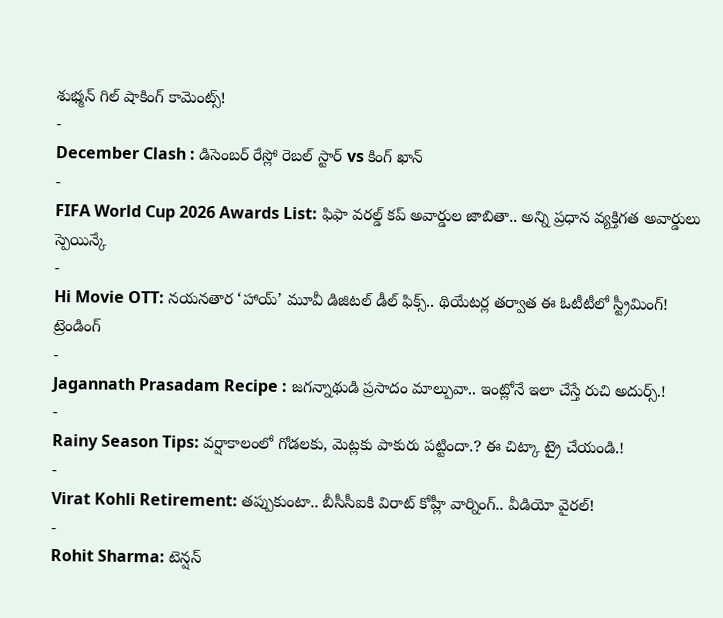శుభ్మన్ గిల్ షాకింగ్ కామెంట్స్!
-
December Clash : డిసెంబర్ రేస్లో రెబల్ స్టార్ vs కింగ్ ఖాన్
-
FIFA World Cup 2026 Awards List: ఫిఫా వరల్డ్ కప్ అవార్డుల జాబితా.. అన్ని ప్రధాన వ్యక్తిగత అవార్డులు స్పెయిన్కే
-
Hi Movie OTT: నయనతార ‘హాయ్’ మూవీ డిజిటల్ డీల్ ఫిక్స్.. థియేటర్ల తర్వాత ఈ ఓటీటీలో స్ట్రీమింగ్!
ట్రెండింగ్
-
Jagannath Prasadam Recipe : జగన్నాథుడి ప్రసాదం మాల్పువా.. ఇంట్లోనే ఇలా చేస్తే రుచి అదుర్స్.!
-
Rainy Season Tips: వర్షాకాలంలో గోడలకు, మెట్లకు పాకురు పట్టిందా.? ఈ చిట్కా ట్రై చేయండి.!
-
Virat Kohli Retirement: తప్పుకుంటా.. బీసీసీఐకి విరాట్ కోహ్లీ వార్నింగ్.. వీడియో వైరల్!
-
Rohit Sharma: టెన్షన్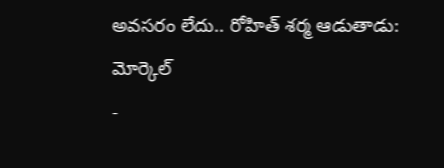అవసరం లేదు.. రోహిత్ శర్మ ఆడుతాడు: మోర్కెల్
-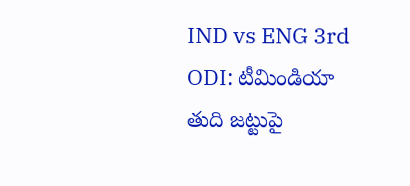IND vs ENG 3rd ODI: టీమిండియా తుది జట్టుపై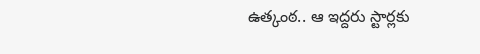ఉత్కంఠ.. ఆ ఇద్దరు స్టార్లకు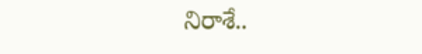నిరాశే..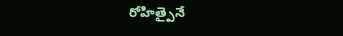రోహిత్పైనే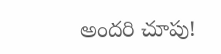అందరి చూపు!